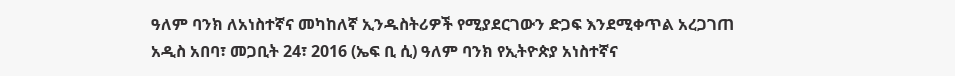ዓለም ባንክ ለአነስተኛና መካከለኛ ኢንዱስትሪዎች የሚያደርገውን ድጋፍ እንደሚቀጥል አረጋገጠ
አዲስ አበባ፣ መጋቢት 24፣ 2016 (ኤፍ ቢ ሲ) ዓለም ባንክ የኢትዮጵያ አነስተኛና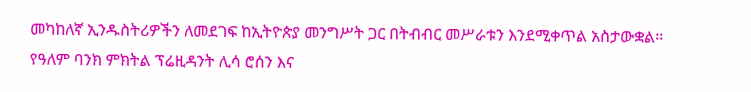መካከለኛ ኢንዱስትሪዎችን ለመደገፍ ከኢትዮጵያ መንግሥት ጋር በትብብር መሥራቱን እንደሚቀጥል አስታውቋል፡፡
የዓለም ባንክ ምክትል ፕሬዚዳንት ሊሳ ሮሰን እና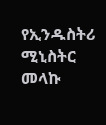የኢንዱስትሪ ሚኒስትር መላኩ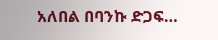አለበል በባንኩ ድጋፍ…